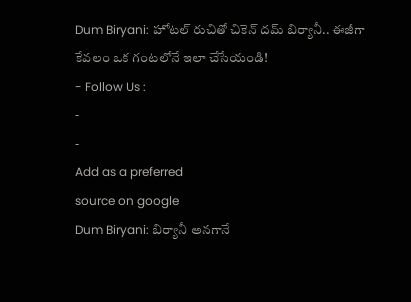Dum Biryani: హోటల్ రుచితో చికెన్ దమ్ బిర్యానీ.. ఈజీగా కేవలం ఒక గంటలోనే ఇలా చేసేయండి!
- Follow Us :
-
-
Add as a preferred
source on google
Dum Biryani: బిర్యానీ అనగానే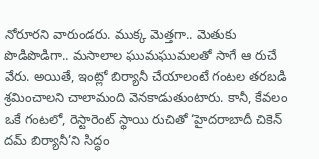నోరూరని వారుండరు. ముక్క మెత్తగా.. మెతుకు పొడిపొడిగా.. మసాలాల ఘుమఘుమలతో సాగే ఆ రుచే వేరు. అయితే, ఇంట్లో బిర్యానీ చేయాలంటే గంటల తరబడి శ్రమించాలని చాలామంది వెనకాడుతుంటారు. కానీ, కేవలం ఒకే గంటలో, రెస్టారెంట్ స్థాయి రుచితో ‘హైదరాబాదీ చికెన్ దమ్ బిర్యానీ’ని సిద్ధం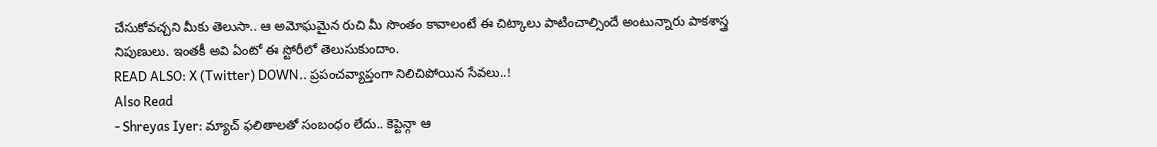చేసుకోవచ్చని మీకు తెలుసా.. ఆ అమోఘమైన రుచి మీ సొంతం కావాలంటే ఈ చిట్కాలు పాటించాల్సిందే అంటున్నారు పాకశాస్త్ర నిపుణులు. ఇంతకీ అవి ఏంటో ఈ స్టోరీలో తెలుసుకుందాం.
READ ALSO: X (Twitter) DOWN.. ప్రపంచవ్యాప్తంగా నిలిచిపోయిన సేవలు..!
Also Read
- Shreyas Iyer: మ్యాచ్ ఫలితాలతో సంబంధం లేదు.. కెప్టెన్గా ఆ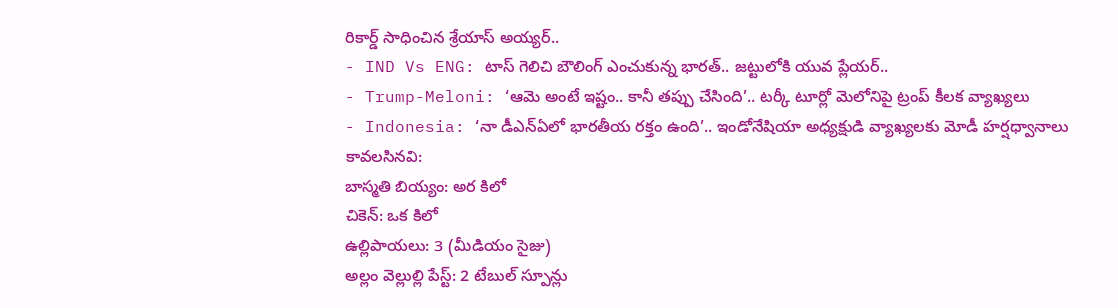రికార్డ్ సాధించిన శ్రేయాస్ అయ్యర్..
- IND Vs ENG: టాస్ గెలిచి బౌలింగ్ ఎంచుకున్న భారత్.. జట్టులోకి యువ ప్లేయర్..
- Trump-Meloni: ‘ఆమె అంటే ఇష్టం.. కానీ తప్పు చేసింది’.. టర్కీ టూర్లో మెలోనిపై ట్రంప్ కీలక వ్యాఖ్యలు
- Indonesia: ‘నా డీఎన్ఏలో భారతీయ రక్తం ఉంది’.. ఇండోనేషియా అధ్యక్షుడి వ్యాఖ్యలకు మోడీ హర్షధ్వానాలు
కావలసినవి:
బాస్మతి బియ్యం: అర కిలో
చికెన్: ఒక కిలో
ఉల్లిపాయలు: 3 (మీడియం సైజు)
అల్లం వెల్లుల్లి పేస్ట్: 2 టేబుల్ స్పూన్లు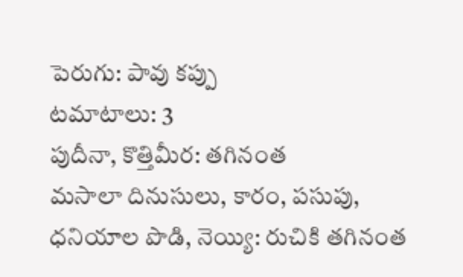పెరుగు: పావు కప్పు
టమాటాలు: 3
పుదీనా, కొత్తిమీర: తగినంత
మసాలా దినుసులు, కారం, పసుపు, ధనియాల పొడి, నెయ్యి: రుచికి తగినంత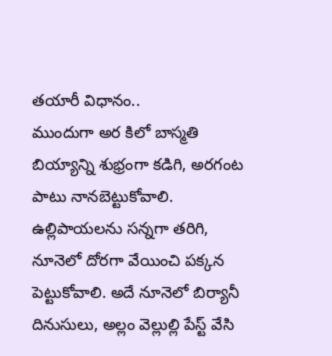తయారీ విధానం..
ముందుగా అర కిలో బాస్మతి బియ్యాన్ని శుభ్రంగా కడిగి, అరగంట పాటు నానబెట్టుకోవాలి. ఉల్లిపాయలను సన్నగా తరిగి, నూనెలో దోరగా వేయించి పక్కన పెట్టుకోవాలి. అదే నూనెలో బిర్యానీ దినుసులు, అల్లం వెల్లుల్లి పేస్ట్ వేసి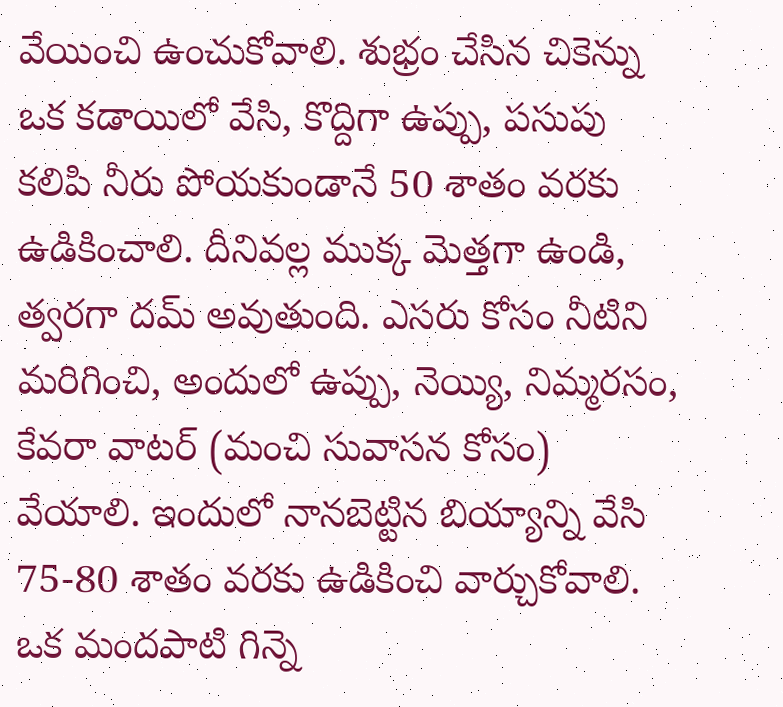వేయించి ఉంచుకోవాలి. శుభ్రం చేసిన చికెన్ను ఒక కడాయిలో వేసి, కొద్దిగా ఉప్పు, పసుపు కలిపి నీరు పోయకుండానే 50 శాతం వరకు ఉడికించాలి. దీనివల్ల ముక్క మెత్తగా ఉండి, త్వరగా దమ్ అవుతుంది. ఎసరు కోసం నీటిని మరిగించి, అందులో ఉప్పు, నెయ్యి, నిమ్మరసం, కేవరా వాటర్ (మంచి సువాసన కోసం) వేయాలి. ఇందులో నానబెట్టిన బియ్యాన్ని వేసి 75-80 శాతం వరకు ఉడికించి వార్చుకోవాలి.
ఒక మందపాటి గిన్నె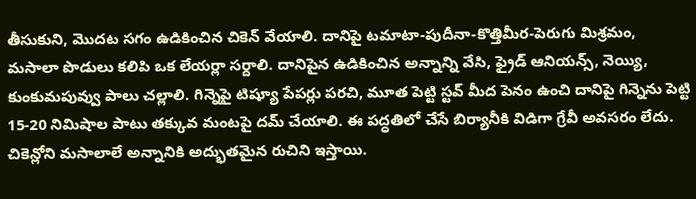తీసుకుని, మొదట సగం ఉడికించిన చికెన్ వేయాలి. దానిపై టమాటా-పుదీనా-కొత్తిమీర-పెరుగు మిశ్రమం, మసాలా పొడులు కలిపి ఒక లేయర్లా సర్దాలి. దానిపైన ఉడికించిన అన్నాన్ని వేసి, ఫ్రైడ్ ఆనియన్స్, నెయ్యి, కుంకుమపువ్వు పాలు చల్లాలి. గిన్నెపై టిష్యూ పేపర్లు పరచి, మూత పెట్టి స్టవ్ మీద పెనం ఉంచి దానిపై గిన్నెను పెట్టి 15-20 నిమిషాల పాటు తక్కువ మంటపై దమ్ చేయాలి. ఈ పద్ధతిలో చేసే బిర్యానీకి విడిగా గ్రేవీ అవసరం లేదు. చికెన్లోని మసాలాలే అన్నానికి అద్భుతమైన రుచిని ఇస్తాయి.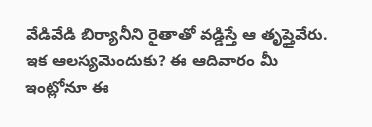వేడివేడి బిర్యానీని రైతాతో వడ్డిస్తే ఆ తృప్తైవేరు. ఇక ఆలస్యమెందుకు? ఈ ఆదివారం మీ ఇంట్లోనూ ఈ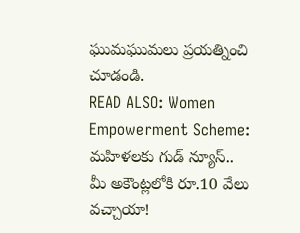ఘుమఘుమలు ప్రయత్నించి చూడండి.
READ ALSO: Women Empowerment Scheme: మహిళలకు గుడ్ న్యూస్.. మీ అకౌంట్లలోకి రూ.10 వేలు వచ్చాయా!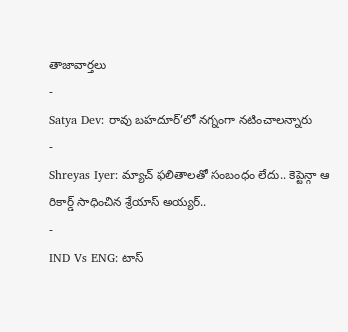తాజావార్తలు
-
Satya Dev: రావు బహదూర్’లో నగ్నంగా నటించాలన్నారు
-
Shreyas Iyer: మ్యాచ్ ఫలితాలతో సంబంధం లేదు.. కెప్టెన్గా ఆ రికార్డ్ సాధించిన శ్రేయాస్ అయ్యర్..
-
IND Vs ENG: టాస్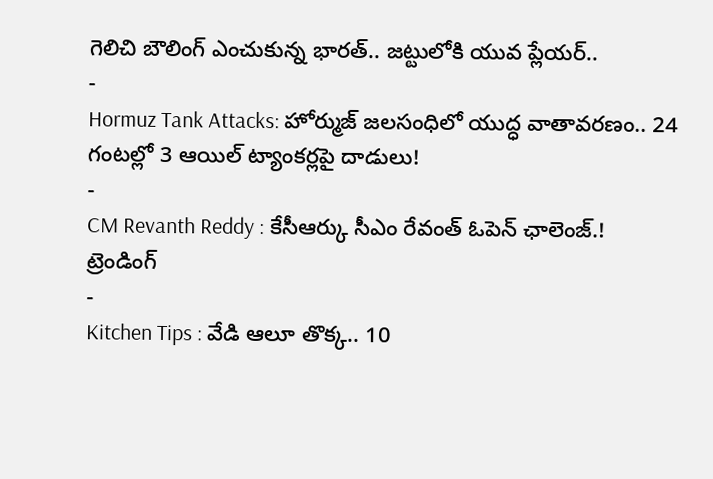గెలిచి బౌలింగ్ ఎంచుకున్న భారత్.. జట్టులోకి యువ ప్లేయర్..
-
Hormuz Tank Attacks: హోర్ముజ్ జలసంధిలో యుద్ధ వాతావరణం.. 24 గంటల్లో 3 ఆయిల్ ట్యాంకర్లపై దాడులు!
-
CM Revanth Reddy : కేసీఆర్కు సీఎం రేవంత్ ఓపెన్ ఛాలెంజ్.!
ట్రెండింగ్
-
Kitchen Tips : వేడి ఆలూ తొక్క.. 10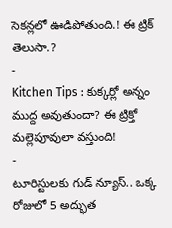సెకన్లలో ఊడిపోతుంది.! ఈ ట్రిక్ తెలుసా.?
-
Kitchen Tips : కుక్కర్లో అన్నం ముద్ద అవుతుందా? ఈ ట్రిక్తో మల్లెపూవులా వస్తుంది!
-
టూరిస్టులకు గుడ్ న్యూస్.. ఒక్క రోజులో 5 అద్భుత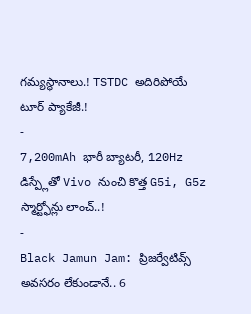గమ్యస్థానాలు.! TSTDC అదిరిపోయే టూర్ ప్యాకేజీ.!
-
7,200mAh భారీ బ్యాటరీ, 120Hz డిస్ప్లేతో Vivo నుంచి కొత్త G5i, G5z స్మార్ట్ఫోన్లు లాంచ్..!
-
Black Jamun Jam: ప్రిజర్వేటివ్స్ అవసరం లేకుండానే.. 6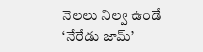నెలలు నిల్వ ఉండే ‘నేరేడు జామ్’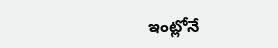ఇంట్లోనే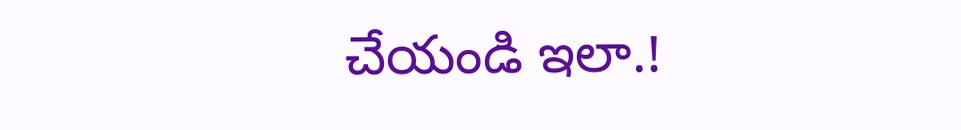చేయండి ఇలా.!